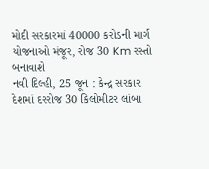મોદી સરકારમાં 40000 કરોડની માર્ગ યોજનાઓ મંજૂર, રોજ 30 Km રસ્તો બનાવાશે
નવી દિલ્હી, 25 જૂન : કેન્દ્ર સરકાર દેશમાં દરરોજ 30 કિલોમીટર લાંબા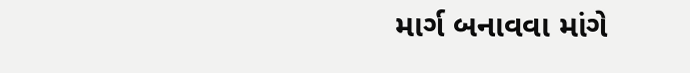માર્ગ બનાવવા માંગે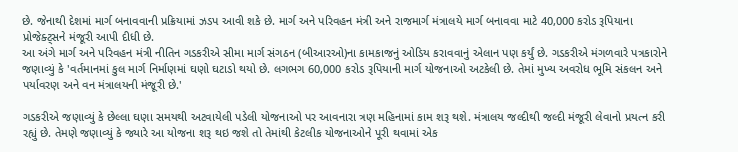છે. જેનાથી દેશમાં માર્ગ બનાવવાની પ્રક્રિયામાં ઝડપ આવી શકે છે. માર્ગ અને પરિવહન મંત્રી અને રાજમાર્ગ મંત્રાલયે માર્ગ બનાવવા માટે 40,000 કરોડ રૂપિયાના પ્રોજેક્ટ્સને મંજૂરી આપી દીધી છે.
આ અંગે માર્ગ અને પરિવહન મંત્રી નીતિન ગડકરીએ સીમા માર્ગ સંગઠન (બીઆરઓ)ના કામકાજનું ઓડિય કરાવવાનું એલાન પણ કર્યું છે. ગડકરીએ મંગળવારે પત્રકારોને જણાવ્યું કે 'વર્તમાનમાં કુલ માર્ગ નિર્માણમાં ઘણો ઘટાડો થયો છે. લગભગ 60,000 કરોડ રૂપિયાની માર્ગ યોજનાઓ અટકેલી છે. તેમાં મુખ્ય અવરોધ ભૂમિ સંકલન અને પર્યાવરણ અને વન મંત્રાલયની મંજૂરી છે.'

ગડકરીએ જણાવ્યું કે છેલ્લા ઘણા સમયથી અટવાયેલી પડેલી યોજનાઓ પર આવનારા ત્રણ મહિનામાં કામ શરૂ થશે. મંત્રાલય જલ્દીથી જલ્દી મંજૂરી લેવાનો પ્રયત્ન કરી રહ્યું છે. તેમણે જણાવ્યું કે જ્યારે આ યોજના શરૂ થઇ જશે તો તેમાંથી કેટલીક યોજનાઓને પૂરી થવામાં એક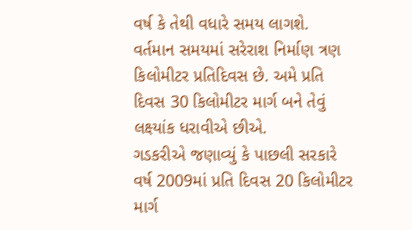વર્ષ કે તેથી વધારે સમય લાગશે. વર્તમાન સમયમાં સરેરાશ નિર્માણ ત્રણ કિલોમીટર પ્રતિદિવસ છે. અમે પ્રતિ દિવસ 30 કિલોમીટર માર્ગ બને તેવું લક્ષ્યાંક ધરાવીએ છીએ.
ગડકરીએ જણાવ્યું કે પાછલી સરકારે વર્ષ 2009માં પ્રતિ દિવસ 20 કિલોમીટર માર્ગ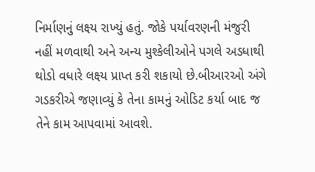નિર્માણનું લક્ષ્ય રાખ્યું હતું. જોકે પર્યાવરણની મંજુરી નહીં મળવાથી અને અન્ય મુશ્કેલીઓને પગલે અડધાથી થોડો વધારે લક્ષ્ય પ્રાપ્ત કરી શકાયો છે.બીઆરઓ અંગે ગડકરીએ જણાવ્યું કે તેના કામનું ઓડિટ કર્યા બાદ જ તેને કામ આપવામાં આવશે.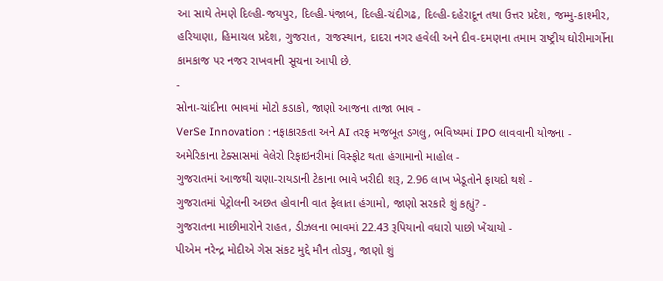આ સાથે તેમણે દિલ્હી-જયપુર, દિલ્હી-પંજાબ, દિલ્હી-ચંદીગઢ, દિલ્હી-દહેરાદૂન તથા ઉત્તર પ્રદેશ, જમ્મુ-કાશ્મીર, હરિયાણા, હિમાચલ પ્રદેશ, ગુજરાત, રાજસ્થાન, દાદરા નગર હવેલી અને દીવ-દમણના તમામ રાષ્ટ્રીય ઘોરીમાર્ગોના કામકાજ પર નજર રાખવાની સૂચના આપી છે.
-
સોના-ચાંદીના ભાવમાં મોટો કડાકો, જાણો આજના તાજા ભાવ -
VerSe Innovation : નફાકારકતા અને AI તરફ મજબૂત ડગલુ, ભવિષ્યમાં IPO લાવવાની યોજના -
અમેરિકાના ટેક્સાસમાં વેલેરો રિફાઇનરીમાં વિસ્ફોટ થતા હંગામાનો માહોલ -
ગુજરાતમાં આજથી ચણા-રાયડાની ટેકાના ભાવે ખરીદી શરૂ, 2.96 લાખ ખેડૂતોને ફાયદો થશે -
ગુજરાતમાં પેટ્રોલની અછત હોવાની વાત ફેલાતા હંગામો, જાણો સરકારે શું કહ્યું? -
ગુજરાતના માછીમારોને રાહત, ડીઝલના ભાવમાં 22.43 રૂપિયાનો વધારો પાછો ખેંચાયો -
પીએમ નરેન્દ્ર મોદીએ ગેસ સંકટ મુદ્દે મૌન તોડ્યુ, જાણો શું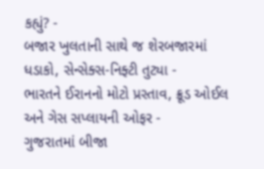કહ્યું? -
બજાર ખુલતાની સાથે જ શેરબજારમાં ધડાકો, સેન્સેક્સ-નિફ્ટી તુટ્યા -
ભારતને ઈરાનનો મોટો પ્રસ્તાવ, ક્રૂડ ઓઈલ અને ગેસ સપ્લાયની ઓફર -
ગુજરાતમાં બીજા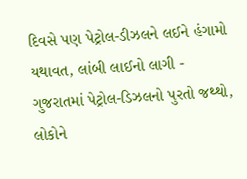દિવસે પણ પેટ્રોલ-ડીઝલને લઈને હંગામો યથાવત, લાંબી લાઈનો લાગી -
ગુજરાતમાં પેટ્રોલ-ડિઝલનો પુરતો જથ્થો, લોકોને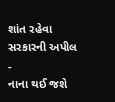શાંત રહેવા સરકારની અપીલ -
નાના થઈ જશે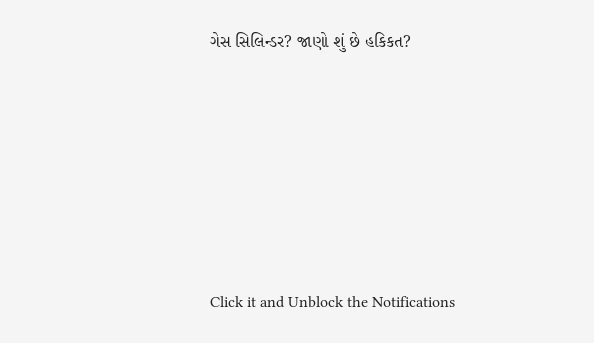ગેસ સિલિન્ડર? જાણો શું છે હકિકત?







Click it and Unblock the Notifications